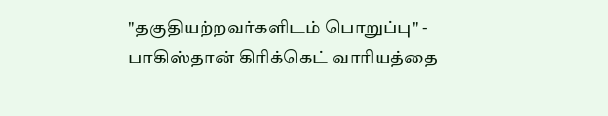"தகுதியற்றவர்களிடம் பொறுப்பு" - பாகிஸ்தான் கிரிக்கெட் வாரியத்தை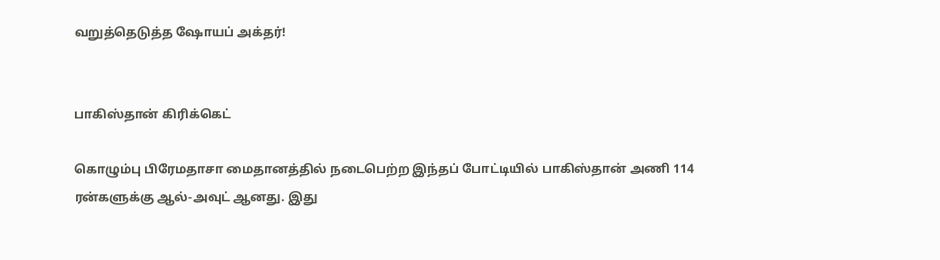வறுத்தெடுத்த ஷோயப் அக்தர்!


பாகிஸ்தான் கிரிக்கெட்

கொழும்பு பிரேமதாசா மைதானத்தில் நடைபெற்ற இந்தப் போட்டியில் பாகிஸ்தான் அணி 114 ரன்களுக்கு ஆல்-அவுட் ஆனது. இது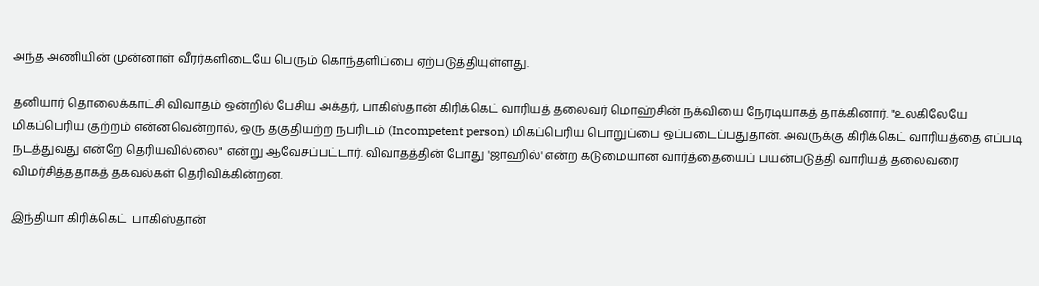அந்த அணியின் முன்னாள் வீரர்களிடையே பெரும் கொந்தளிப்பை ஏற்படுத்தியுள்ளது.

தனியார் தொலைக்காட்சி விவாதம் ஒன்றில் பேசிய அக்தர், பாகிஸ்தான் கிரிக்கெட் வாரியத் தலைவர் மொஹ்சின் நக்வியை நேரடியாகத் தாக்கினார். "உலகிலேயே மிகப்பெரிய குற்றம் என்னவென்றால், ஒரு தகுதியற்ற நபரிடம் (Incompetent person) மிகப்பெரிய பொறுப்பை ஒப்படைப்பதுதான். அவருக்கு கிரிக்கெட் வாரியத்தை எப்படி நடத்துவது என்றே தெரியவில்லை" என்று ஆவேசப்பட்டார். விவாதத்தின் போது 'ஜாஹில்' என்ற கடுமையான வார்த்தையைப் பயன்படுத்தி வாரியத் தலைவரை விமர்சித்ததாகத் தகவல்கள் தெரிவிக்கின்றன.

இந்தியா கிரிக்கெட்  பாகிஸ்தான்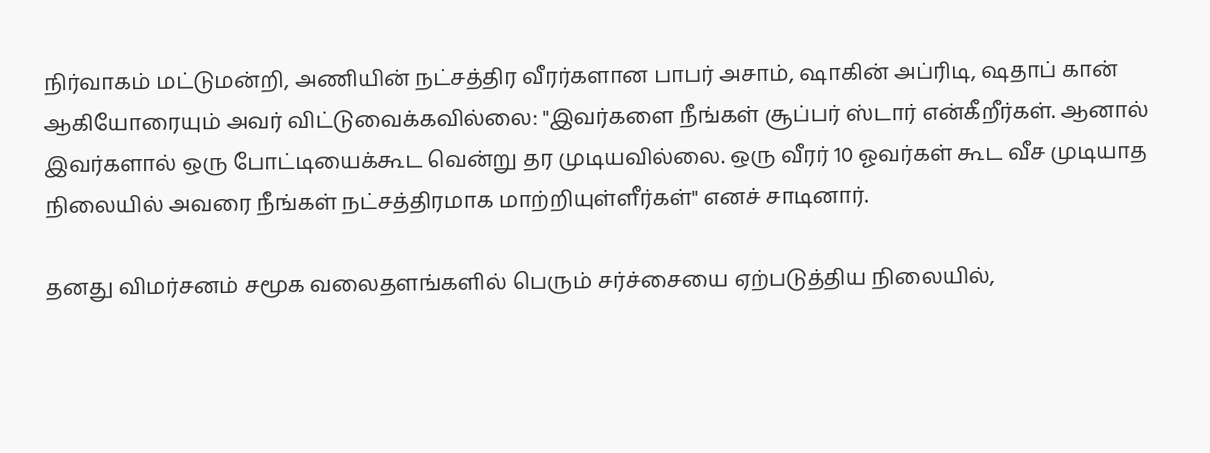நிர்வாகம் மட்டுமன்றி, அணியின் நட்சத்திர வீரர்களான பாபர் அசாம், ஷாகின் அப்ரிடி, ஷதாப் கான் ஆகியோரையும் அவர் விட்டுவைக்கவில்லை: "இவர்களை நீங்கள் சூப்பர் ஸ்டார் என்கீறீர்கள். ஆனால் இவர்களால் ஒரு போட்டியைக்கூட வென்று தர முடியவில்லை. ஒரு வீரர் 10 ஓவர்கள் கூட வீச முடியாத நிலையில் அவரை நீங்கள் நட்சத்திரமாக மாற்றியுள்ளீர்கள்" எனச் சாடினார்.

தனது விமர்சனம் சமூக வலைதளங்களில் பெரும் சர்ச்சையை ஏற்படுத்திய நிலையில்,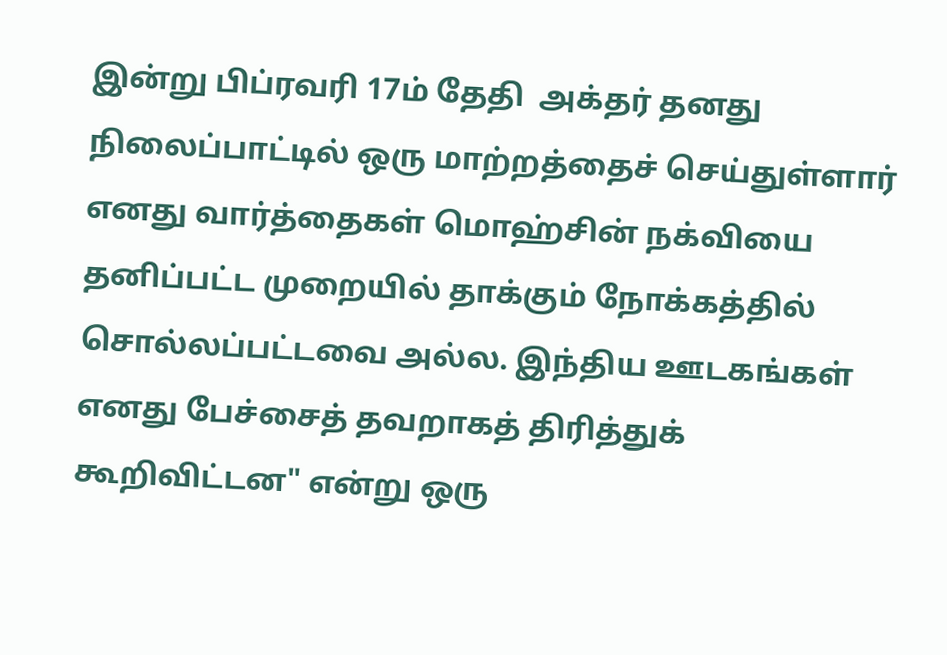இன்று பிப்ரவரி 17ம் தேதி  அக்தர் தனது நிலைப்பாட்டில் ஒரு மாற்றத்தைச் செய்துள்ளார் எனது வார்த்தைகள் மொஹ்சின் நக்வியை தனிப்பட்ட முறையில் தாக்கும் நோக்கத்தில் சொல்லப்பட்டவை அல்ல. இந்திய ஊடகங்கள் எனது பேச்சைத் தவறாகத் திரித்துக் கூறிவிட்டன" என்று ஒரு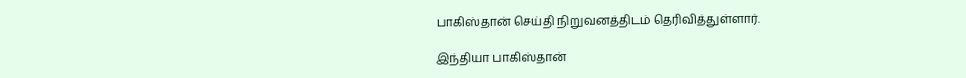பாகிஸ்தான் செய்தி நிறுவனத்திடம் தெரிவித்துள்ளார்.

இந்தியா பாகிஸ்தான்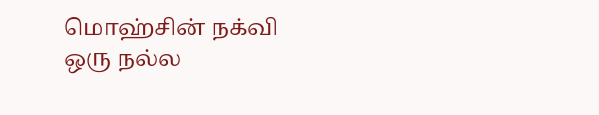மொஹ்சின் நக்வி ஒரு நல்ல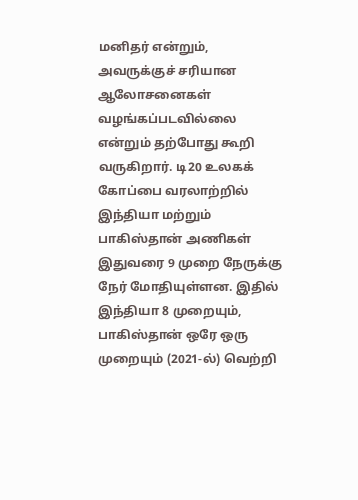மனிதர் என்றும், அவருக்குச் சரியான ஆலோசனைகள் வழங்கப்படவில்லை என்றும் தற்போது கூறி வருகிறார். டி20 உலகக் கோப்பை வரலாற்றில் இந்தியா மற்றும் பாகிஸ்தான் அணிகள் இதுவரை 9 முறை நேருக்கு நேர் மோதியுள்ளன. இதில் இந்தியா 8 முறையும், பாகிஸ்தான் ஒரே ஒரு முறையும் (2021-ல்) வெற்றி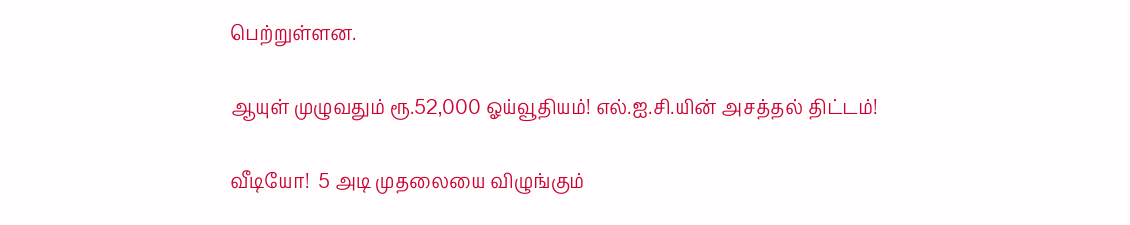பெற்றுள்ளன.

ஆயுள் முழுவதும் ரூ.52,000 ஓய்வூதியம்! எல்.ஐ.சி.யின் அசத்தல் திட்டம்!

வீடியோ!  5 அடி முதலையை விழுங்கும்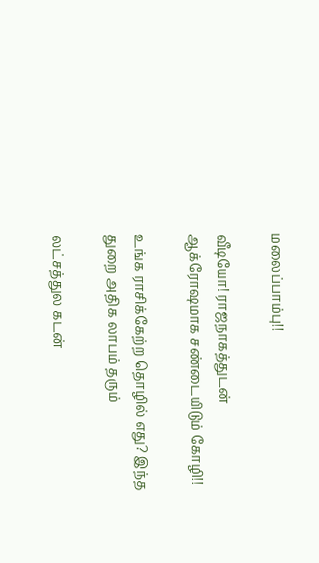மலைப்பாம்பு!!

வீடியோ! ராஜநாகத்துடன் ஆக்ரோஷமாக சண்டையிடும் கோழி!!

உங்க ராசிக்கேற்ற தொழில் எது? இந்த துறை அதிக லாபம் தரும்

லட்சத்துல கடன்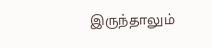இருந்தாலும்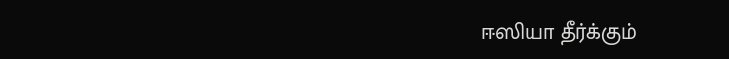ஈஸியா தீர்க்கும்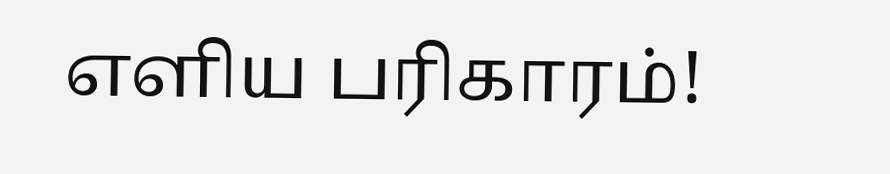எளிய பரிகாரம்!